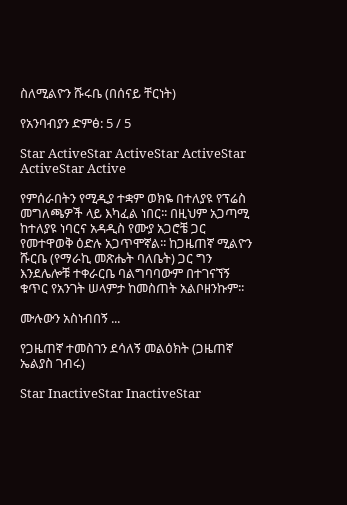ስለሚልዮን ሹሩቤ (በሰናይ ቸርነት)

የአንባብያን ድምፅ: 5 / 5

Star ActiveStar ActiveStar ActiveStar ActiveStar Active

የምሰራበትን የሚዲያ ተቋም ወክዬ በተለያዩ የፕሬስ መግለጫዎች ላይ እካፈል ነበር፡፡ በዚህም አጋጣሚ ከተለያዩ ነባርና አዳዲስ የሙያ አጋሮቼ ጋር የመተዋወቅ ዕድሉ አጋጥሞኛል፡፡ ከጋዜጠኛ ሚልዮን ሹርቤ (የማራኪ መጽሔት ባለቤት) ጋር ግን እንደሌሎቹ ተቀራርቤ ባልግባባውም በተገናኘኝ ቁጥር የአንገት ሠላምታ ከመስጠት አልቦዘንኩም፡፡

ሙሉውን አስነብበኝ ...

የጋዜጠኛ ተመስገን ደሳለኝ መልዕክት (ጋዜጠኛ ኤልያስ ገብሩ)

Star InactiveStar InactiveStar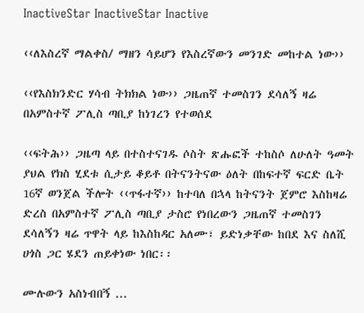InactiveStar InactiveStar Inactive

‹‹ለእስረኛ ማልቀስ/ ማዘን ሳይሆን የእስረኛውን መንገድ መከተል ነው››

‹‹የእስክንድር ሃሳብ ትክክል ነው›› ጋዜጠኛ ተመስገን ደሳለኝ ዛሬ በአምስተኛ ፖሊስ ጣቢያ ከነገረን የተወሰደ

‹‹ፍትሕ›› ጋዜጣ ላይ በተስተናገዱ ሶስት ጽሑፎች ተከስሶ ለሁለት ዓመት ያህል የክስ ሂደቱ ሲታይ ቆይቶ በትናንትናው ዕለት በከፍተኛ ፍርድ ቤት 16ኛ ወንጀል ችሎት ‹‹ጥፋተኛ›› ከተባለ በኋላ ከትናንት ጀምሮ እስከዛሬ ድረስ በአምስተኛ ፖሊስ ጣቢያ ታስሮ የነበረውን ጋዜጠኛ ተመስገን ደሳለኝን ዛሬ ጥዋት ላይ ከእስከዳር አለሙ፣ ይድነቃቸው ከበደ እና ስለሺ ሀጎስ ጋር ሄደን ጠይቀነው ነበር፡፡

ሙሉውን አስነብበኝ ...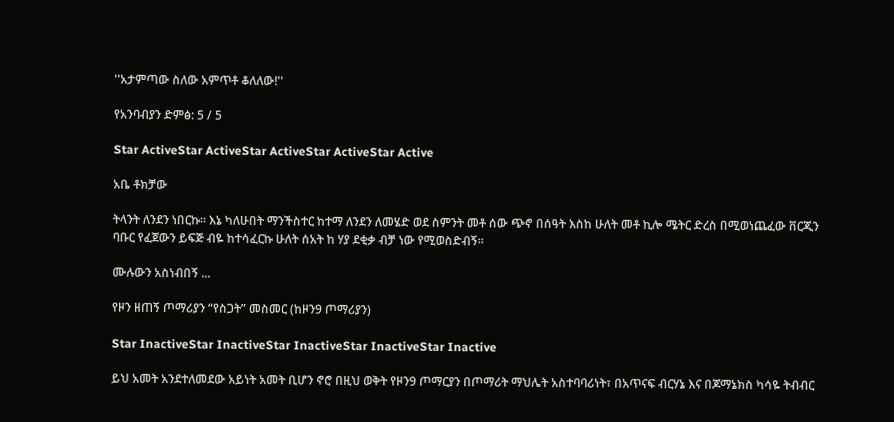''አታምጣው ስለው አምጥቶ ቆለለው!''

የአንባብያን ድምፅ: 5 / 5

Star ActiveStar ActiveStar ActiveStar ActiveStar Active

አቤ ቶክቻው

ትላንት ለንደን ነበርኩ። እኔ ካለሁበት ማንችስተር ከተማ ለንደን ለመሄድ ወደ ስምንት መቶ ሰው ጭኖ በሰዓት እስከ ሁለት መቶ ኪሎ ሜትር ድረስ በሚወነጨፈው ቨርጂን ባቡር የፈጀውን ይፍጅ ብዬ ከተሳፈርኩ ሁለት ሰአት ከ ሃያ ደቂቃ ብቻ ነው የሚወስድብኝ።

ሙሉውን አስነብበኝ ...

የዞን ዘጠኝ ጦማሪያን “የስጋት” መስመር (ከዞን9 ጦማሪያን)

Star InactiveStar InactiveStar InactiveStar InactiveStar Inactive

ይህ አመት አንደተለመደው አይነት አመት ቢሆን ኖሮ በዚህ ወቅት የዞን9 ጦማርያን በጦማሪት ማህሌት አስተባባሪነት፣ በአጥናፍ ብርሃኔ እና በጆማኔክስ ካሳዬ ትብብር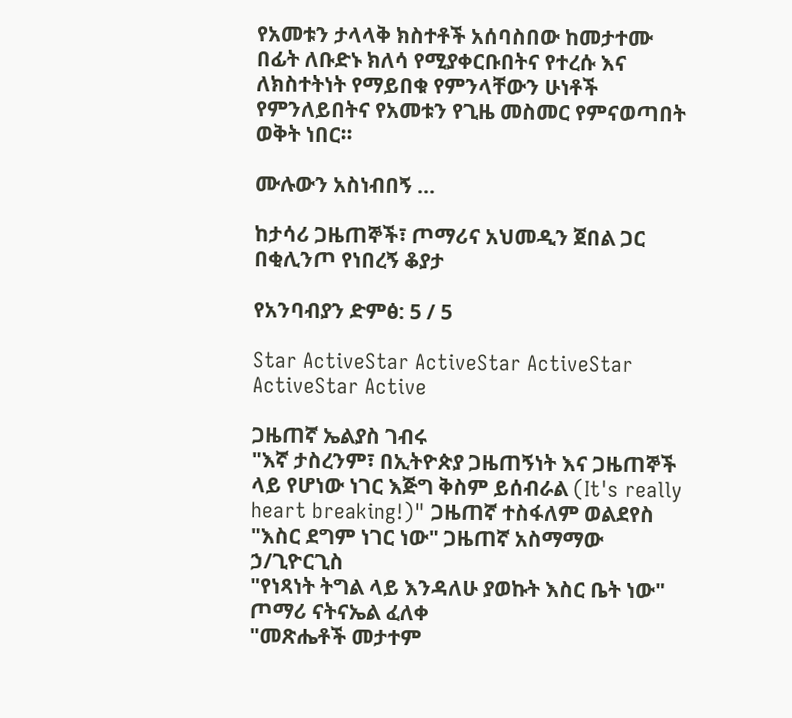የአመቱን ታላላቅ ክስተቶች አሰባስበው ከመታተሙ በፊት ለቡድኑ ክለሳ የሚያቀርቡበትና የተረሱ እና ለክስተትነት የማይበቁ የምንላቸውን ሁነቶች የምንለይበትና የአመቱን የጊዜ መስመር የምናወጣበት ወቅት ነበር።

ሙሉውን አስነብበኝ ...

ከታሳሪ ጋዜጠኞች፣ ጦማሪና አህመዲን ጀበል ጋር በቂሊንጦ የነበረኝ ቆያታ

የአንባብያን ድምፅ: 5 / 5

Star ActiveStar ActiveStar ActiveStar ActiveStar Active

ጋዜጠኛ ኤልያስ ገብሩ
"እኛ ታስረንም፣ በኢትዮጵያ ጋዜጠኝነት እና ጋዜጠኞች ላይ የሆነው ነገር እጅግ ቅስም ይሰብራል (It's really heart breaking!)" ጋዜጠኛ ተስፋለም ወልደየስ
"እስር ደግም ነገር ነው" ጋዜጠኛ አስማማው ኃ/ጊዮርጊስ
"የነጻነት ትግል ላይ እንዳለሁ ያወኩት እስር ቤት ነው" ጦማሪ ናትናኤል ፈለቀ
"መጽሔቶች መታተም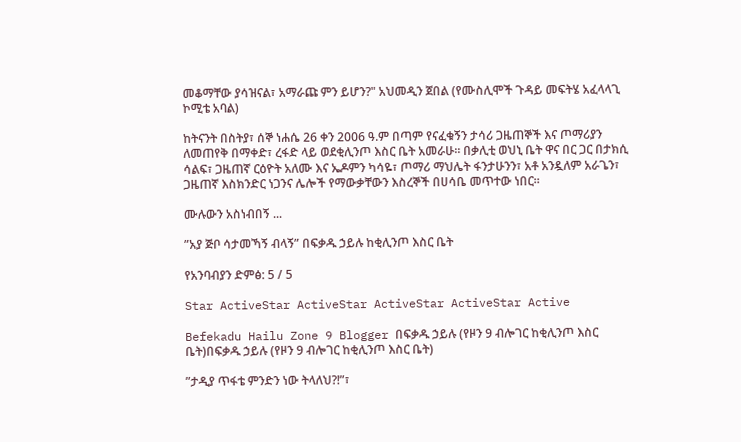መቆማቸው ያሳዝናል፣ አማራጩ ምን ይሆን?" አህመዲን ጀበል (የሙስሊሞች ጉዳይ መፍትሄ አፈላላጊ ኮሚቴ አባል)

ከትናንት በስትያ፣ ሰኞ ነሐሴ 26 ቀን 2006 ዓ.ም በጣም የናፈቁኝን ታሳሪ ጋዜጠኞች እና ጦማሪያን ለመጠየቅ በማቀድ፣ ረፋድ ላይ ወደቂሊንጦ እስር ቤት አመራሁ። በቃሊቲ ወህኒ ቤት ዋና በር ጋር በታክሲ ሳልፍ፣ ጋዜጠኛ ርዕዮት አለሙ እና ኤዶምን ካሳዬ፣ ጦማሪ ማህሌት ፋንታሁንን፣ አቶ አንዷለም አራጌን፣ ጋዜጠኛ እስክንድር ነጋንና ሌሎች የማውቃቸውን እስረኞች በሀሳቤ መጥተው ነበር።

ሙሉውን አስነብበኝ ...

”አያ ጅቦ ሳታመኻኝ ብላኝ” በፍቃዱ ኃይሉ ከቂሊንጦ እስር ቤት

የአንባብያን ድምፅ: 5 / 5

Star ActiveStar ActiveStar ActiveStar ActiveStar Active

Befekadu Hailu Zone 9 Blogger በፍቃዱ ኃይሉ (የዞን 9 ብሎገር ከቂሊንጦ እስር ቤት)በፍቃዱ ኃይሉ (የዞን 9 ብሎገር ከቂሊንጦ እስር ቤት)

”ታዲያ ጥፋቴ ምንድን ነው ትላለህ?!”፣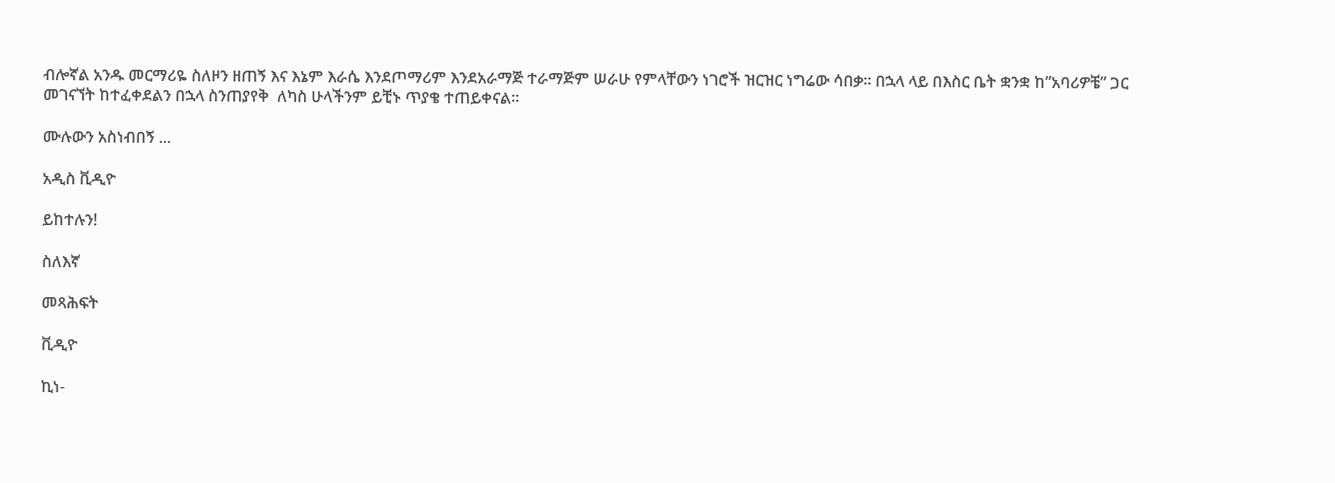ብሎኛል አንዱ መርማሪዬ ስለዞን ዘጠኝ እና እኔም እራሴ እንደጦማሪም እንደአራማጅ ተራማጅም ሠራሁ የምላቸውን ነገሮች ዝርዝር ነግሬው ሳበቃ። በኋላ ላይ በእስር ቤት ቋንቋ ከ”አባሪዎቼ” ጋር መገናኘት ከተፈቀደልን በኋላ ስንጠያየቅ  ለካስ ሁላችንም ይቺኑ ጥያቄ ተጠይቀናል።

ሙሉውን አስነብበኝ ...

አዲስ ቪዲዮ

ይከተሉን!

ስለእኛ

መጻሕፍት

ቪዲዮ

ኪነ-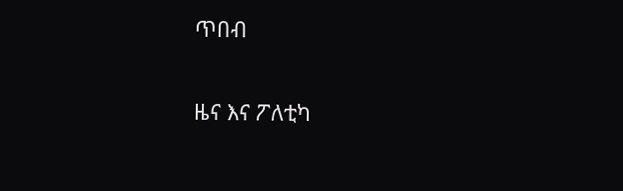ጥበብ

ዜና እና ፖለቲካ